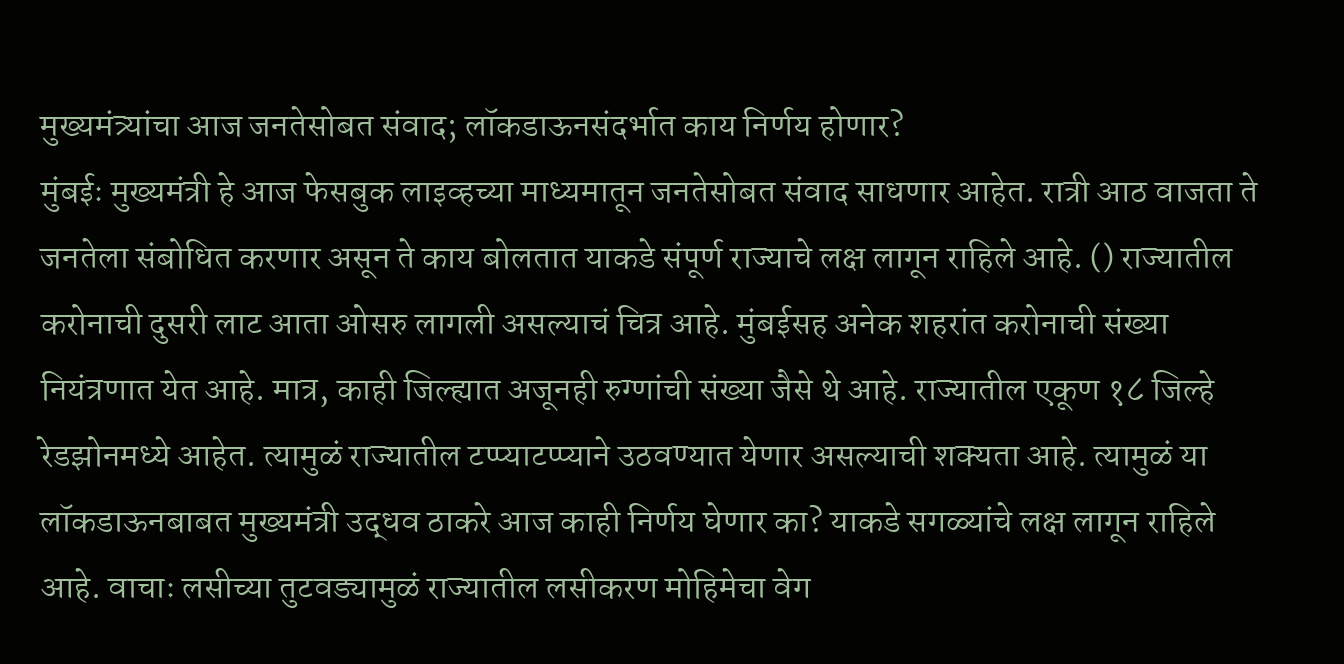मुख्यमंत्र्यांचा आज जनतेसोबत संवाद; लॉकडाऊनसंदर्भात काय निर्णय होणार?
मुंबईः मुख्यमंत्री हे आज फेसबुक लाइव्हच्या माध्यमातून जनतेसोबत संवाद साधणार आहेत. रात्री आठ वाजता ते जनतेला संबोधित करणार असून ते काय बोलतात याकडे संपूर्ण राज्याचे लक्ष लागून राहिले आहे. () राज्यातील करोनाची दुसरी लाट आता ओसरु लागली असल्याचं चित्र आहे. मुंबईसह अनेक शहरांत करोनाची संख्या नियंत्रणात येत आहे. मात्र, काही जिल्ह्यात अजूनही रुग्णांची संख्या जैसे थे आहे. राज्यातील एकूण १८ जिल्हे रेडझोनमध्ये आहेत. त्यामुळं राज्यातील टप्प्याटप्प्याने उठवण्यात येणार असल्याची शक्यता आहे. त्यामुळं या लॉकडाऊनबाबत मुख्यमंत्री उद्धव ठाकरे आज काही निर्णय घेणार का? याकडे सगळ्यांचे लक्ष लागून राहिले आहे. वाचाः लसीच्या तुटवड्यामुळं राज्यातील लसीकरण मोहिमेचा वेग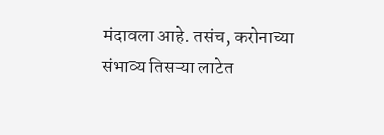मंदावला आहे. तसंच, करोनाच्या संभाव्य तिसऱ्या लाटेत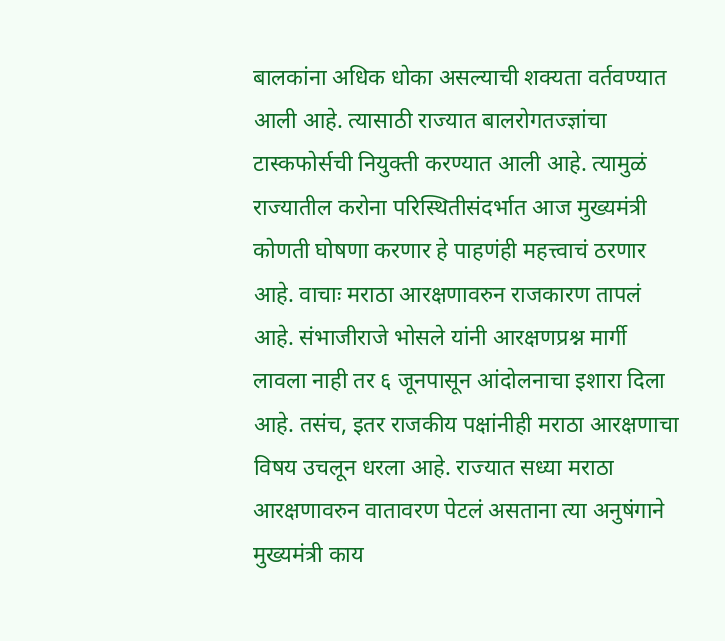बालकांना अधिक धोका असल्याची शक्यता वर्तवण्यात आली आहे. त्यासाठी राज्यात बालरोगतज्ज्ञांचा टास्कफोर्सची नियुक्ती करण्यात आली आहे. त्यामुळं राज्यातील करोना परिस्थितीसंदर्भात आज मुख्यमंत्री कोणती घोषणा करणार हे पाहणंही महत्त्वाचं ठरणार आहे. वाचाः मराठा आरक्षणावरुन राजकारण तापलं आहे. संभाजीराजे भोसले यांनी आरक्षणप्रश्न मार्गी लावला नाही तर ६ जूनपासून आंदोलनाचा इशारा दिला आहे. तसंच, इतर राजकीय पक्षांनीही मराठा आरक्षणाचा विषय उचलून धरला आहे. राज्यात सध्या मराठा आरक्षणावरुन वातावरण पेटलं असताना त्या अनुषंगाने मुख्यमंत्री काय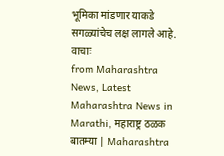भूमिका मांडणार याकडे सगळ्यांचेच लक्ष लागले आहे. वाचाः
from Maharashtra News, Latest Maharashtra News in Marathi, महाराष्ट्र ठळक बातम्या | Maharashtra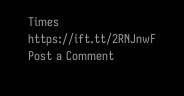Times https://ift.tt/2RNJnwF
Post a Comment